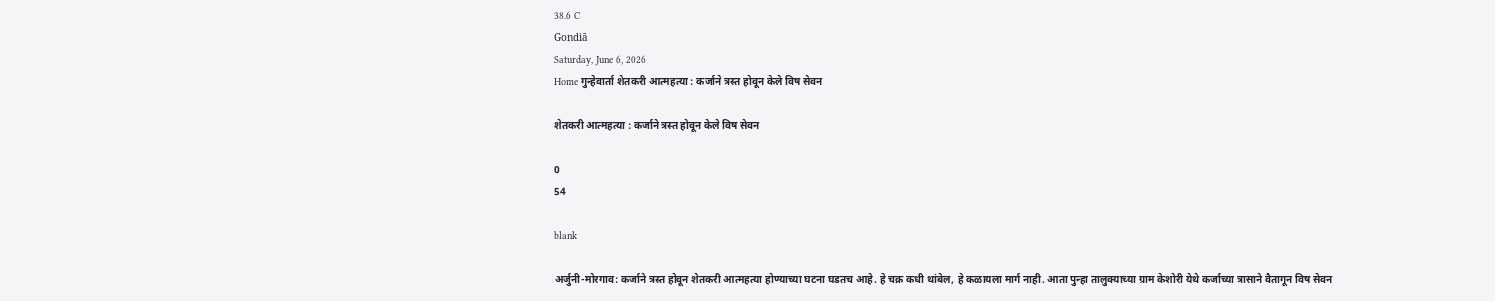38.6 C
Gondiā
Saturday, June 6, 2026
Home गुन्हेवार्ता शेतकरी आत्महत्या : कर्जाने त्रस्त होवून केले विष सेवन

शेतकरी आत्महत्या : कर्जाने त्रस्त होवून केले विष सेवन

0
54

blank

अर्जुनी-मोरगाव: कर्जाने त्रस्त होवून शेतकरी आत्महत्या होण्याच्या घटना घडतच आहे. हे चक्र कधी थांबेल, हे कळायला मार्ग नाही. आता पुन्हा तालुक्याच्या ग्राम केशोरी येथे कर्जाच्या त्रासाने वैतागून विष सेवन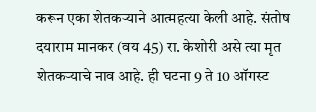करून एका शेतकर्‍याने आत्महत्या केली आहे. संतोष दयाराम मानकर (वय 45) रा. केशोरी असे त्या मृत शेतकर्‍याचे नाव आहे. ही घटना 9 ते 10 ऑगस्ट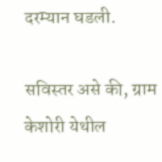दरम्यान घडली.

सविस्तर असे की, ग्राम केशोरी येथील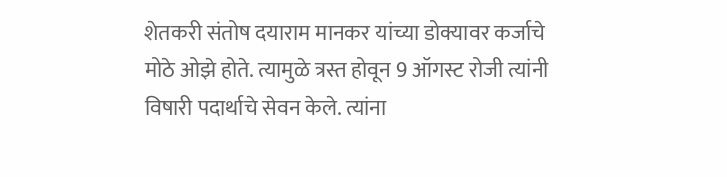शेतकरी संतोष दयाराम मानकर यांच्या डोक्यावर कर्जाचे मोठे ओझे होते. त्यामुळे त्रस्त होवून 9 ऑगस्ट रोजी त्यांनी विषारी पदार्थाचे सेवन केले. त्यांना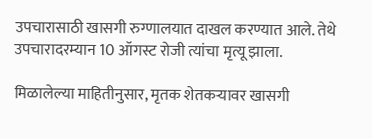उपचारासाठी खासगी रुग्णालयात दाखल करण्यात आले. तेथे उपचारादरम्यान 10 ऑगस्ट रोजी त्यांचा मृत्यू झाला.

मिळालेल्या माहितीनुसार, मृतक शेतकर्‍यावर खासगी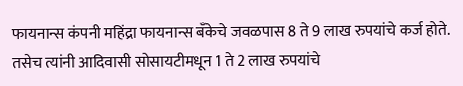फायनान्स कंपनी महिंद्रा फायनान्स बँकेचे जवळपास 8 ते 9 लाख रुपयांचे कर्ज होते. तसेच त्यांनी आदिवासी सोसायटीमधून 1 ते 2 लाख रुपयांचे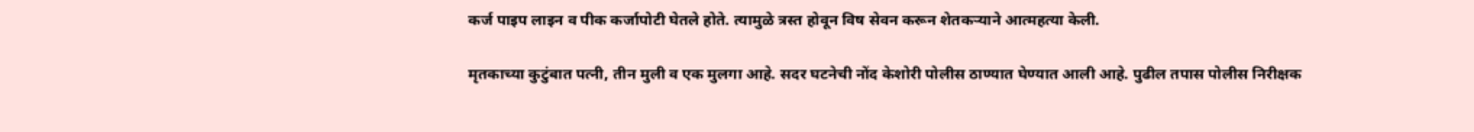कर्ज पाइप लाइन व पीक कर्जापोटी घेतले होते. त्यामुळे त्रस्त होवून विष सेवन करून शेतकर्‍याने आत्महत्या केली.

मृतकाच्या कुटुंबात पत्नी, तीन मुली व एक मुलगा आहे. सदर घटनेची नोंद केशोरी पोलीस ठाण्यात घेण्यात आली आहे. पुढील तपास पोलीस निरीक्षक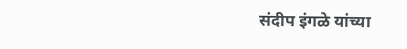संदीप इंगळे यांच्या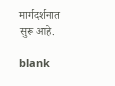मार्गदर्शनात सुरू आहे.

blank